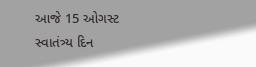આજે 15 ઓગસ્ટ
સ્વાતંત્ર્ય દિન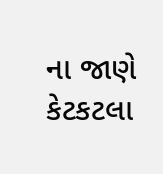ના જાણે કેટકટલા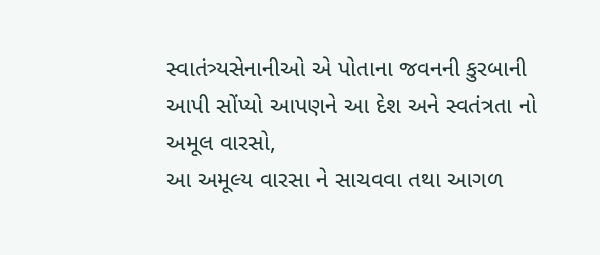સ્વાતંત્ર્યસેનાનીઓ એ પોતાના જવનની કુરબાની આપી સોંપ્યો આપણને આ દેશ અને સ્વતંત્રતા નો અમૂલ વારસો,
આ અમૂલ્ય વારસા ને સાચવવા તથા આગળ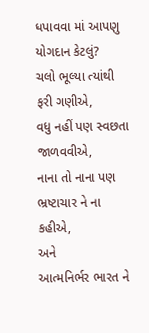ધપાવવા માં આપણુ યોગદાન કેટલું?
ચલો ભૂલ્યા ત્યાંથી ફરી ગણીએ,
વધુ નહીં પણ સ્વછતા જાળવવીએ,
નાના તો નાના પણ ભ્રષ્ટાચાર ને ના કહીએ,
અને
આત્મનિર્ભર ભારત ને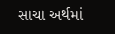સાચા અર્થમાં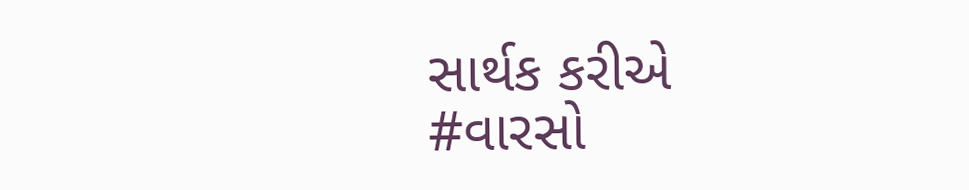સાર્થક કરીએ
#વારસો